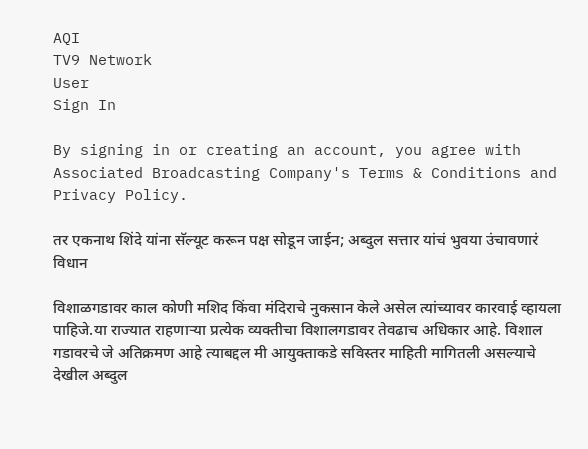AQI
TV9 Network
User
Sign In

By signing in or creating an account, you agree with Associated Broadcasting Company's Terms & Conditions and Privacy Policy.

तर एकनाथ शिंदे यांना सॅल्यूट करून पक्ष सोडून जाईन; अब्दुल सत्तार यांचं भुवया उंचावणारं विधान

विशाळगडावर काल कोणी मशिद किंवा मंदिराचे नुकसान केले असेल त्यांच्यावर कारवाई व्हायला पाहिजे.या राज्यात राहणाऱ्या प्रत्येक व्यक्तीचा विशालगडावर तेवढाच अधिकार आहे. विशाल गडावरचे जे अतिक्रमण आहे त्याबद्दल मी आयुक्ताकडे सविस्तर माहिती मागितली असल्याचे देखील अब्दुल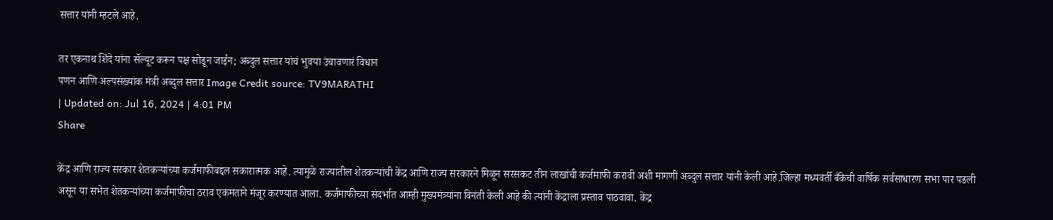सत्तार यांनी म्हटले आहे.

तर एकनाथ शिंदे यांना सॅल्यूट करून पक्ष सोडून जाईन; अब्दुल सत्तार यांचं भुवया उंचावणारं विधान
पणन आणि अल्पसंख्यांक मंत्री अब्दुल सत्तार Image Credit source: TV9MARATHI
| Updated on: Jul 16, 2024 | 4:01 PM
Share

केंद्र आणि राज्य सरकार शेतकऱ्यांच्या कर्जमाफीबद्दल सकारात्मक आहे. त्यामुळे राज्यातील शेतकऱ्यांची केंद्र आणि राज्य सरकारने मिळून सरसकट तीन लाखांची कर्जमाफी करावी अशी मागणी अब्दुल सत्तार यांनी केली आहे.जिल्हा मध्यवर्ती बँकेची वार्षिक सर्वसाधारण सभा पार पडली असून या सभेत शेतकऱ्यांच्या कर्जमाफीचा ठराव एकमताने मंजूर करण्यात आला. कर्जमाफीच्या संदर्भात आम्ही मुख्यमंत्र्यांना विनंती केली आहे की त्यांनी केंद्राला प्रस्ताव पाठवावा. केंद्र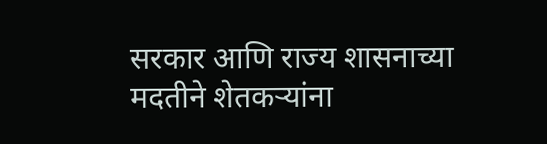सरकार आणि राज्य शासनाच्या मदतीने शेतकऱ्यांना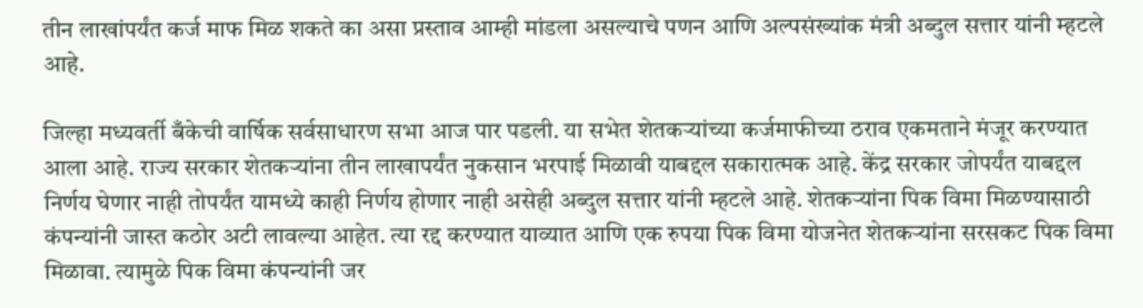तीन लाखांपर्यंत कर्ज माफ मिळ शकते का असा प्रस्ताव आम्ही मांडला असल्याचे पणन आणि अल्पसंख्यांक मंत्री अब्दुल सत्तार यांनी म्हटले आहे.

जिल्हा मध्यवर्ती बँकेची वार्षिक सर्वसाधारण सभा आज पार पडली. या सभेत शेतकऱ्यांच्या कर्जमाफीच्या ठराव एकमताने मंजूर करण्यात आला आहे. राज्य सरकार शेतकऱ्यांना तीन लाखापर्यंत नुकसान भरपाई मिळावी याबद्दल सकारात्मक आहे. केंद्र सरकार जोपर्यंत याबद्दल निर्णय घेणार नाही तोपर्यंत यामध्ये काही निर्णय होणार नाही असेही अब्दुल सत्तार यांनी म्हटले आहे. शेतकऱ्यांना पिक विमा मिळण्यासाठी कंपन्यांनी जास्त कठोर अटी लावल्या आहेत. त्या रद्द करण्यात याव्यात आणि एक रुपया पिक विमा योजनेत शेतकऱ्यांना सरसकट पिक विमा मिळावा. त्यामुळे पिक विमा कंपन्यांनी जर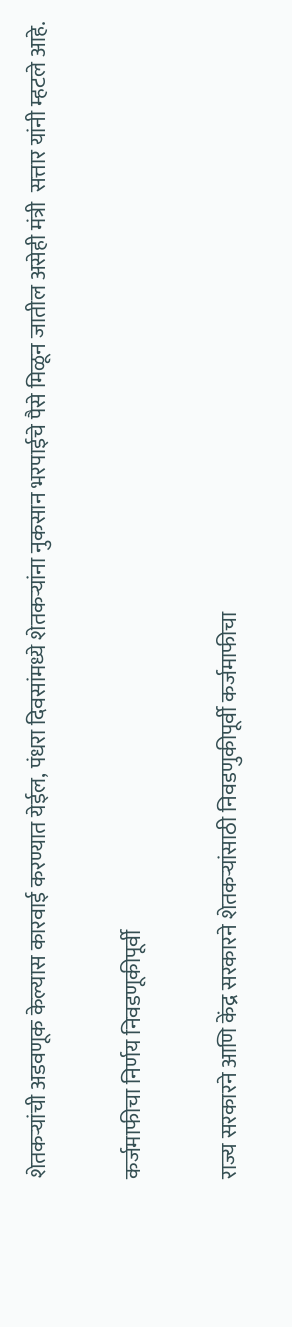शेतकऱ्यांची अडवणूक केल्यास कारवाई करण्यात येईल, पंधरा दिवसांमध्ये शेतकऱ्यांना नुकसान भरपाईचे पैसे मिळून जातील असेही मंत्री  सत्तार यांनी म्हटले आहे.

कर्जमाफीचा निर्णय निवडणूकीपूर्वी

राज्य सरकारने आणि केंद्र सरकारने शेतकऱ्यांसाठी निवडणुकीपूर्वी कर्जमाफीचा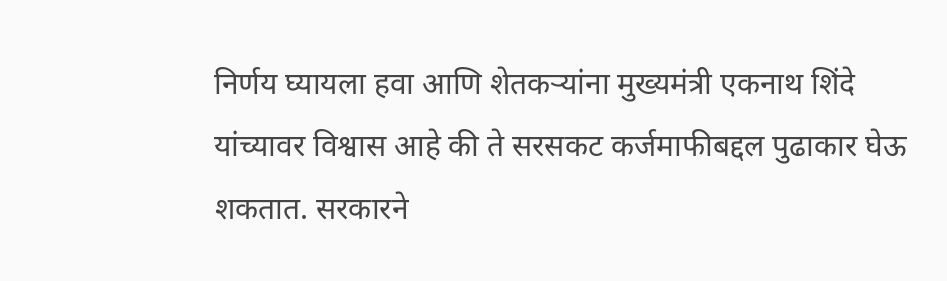निर्णय घ्यायला हवा आणि शेतकऱ्यांना मुख्यमंत्री एकनाथ शिंदे यांच्यावर विश्वास आहे की ते सरसकट कर्जमाफीबद्दल पुढाकार घेऊ शकतात. सरकारने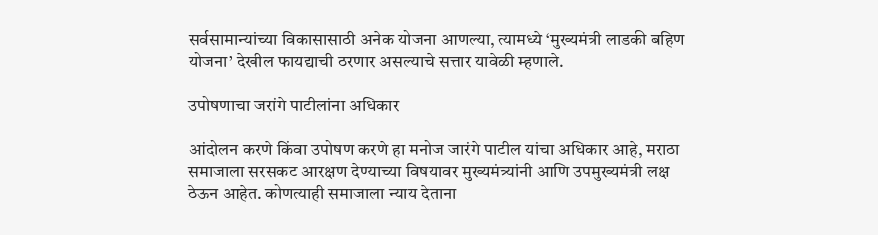सर्वसामान्यांच्या विकासासाठी अनेक योजना आणल्या, त्यामध्ये ‘मुख्यमंत्री लाडकी बहिण योजना’ देखील फायद्याची ठरणार असल्याचे सत्तार यावेळी म्हणाले.

उपोषणाचा जरांगे पाटीलांना अधिकार

आंदोलन करणे किंवा उपोषण करणे हा मनोज जारंगे पाटील यांचा अधिकार आहे, मराठा समाजाला सरसकट आरक्षण देण्याच्या विषयावर मुख्यमंत्र्यांनी आणि उपमुख्यमंत्री लक्ष ठेऊन आहेत. कोणत्याही समाजाला न्याय देताना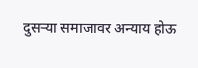दुसऱ्या समाजावर अन्याय होऊ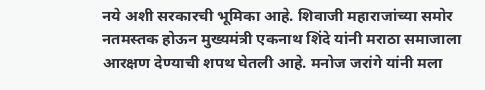नये अशी सरकारची भूमिका आहे. शिवाजी महाराजांच्या समोर नतमस्तक होऊन मुख्यमंत्री एकनाथ शिंदे यांनी मराठा समाजाला आरक्षण देण्याची शपथ घेतली आहे. मनोज जरांगे यांनी मला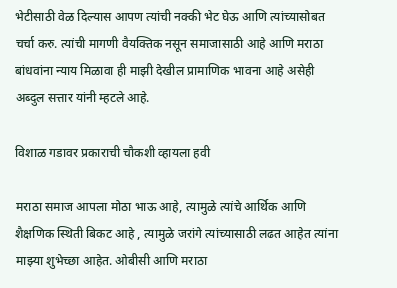भेटीसाठी वेळ दिल्यास आपण त्यांची नक्की भेट घेऊ आणि त्यांच्यासोबत चर्चा करु. त्यांची मागणी वैयक्तिक नसून समाजासाठी आहे आणि मराठा बांधवांना न्याय मिळावा ही माझी देखील प्रामाणिक भावना आहे असेही अब्दुल सत्तार यांनी म्हटले आहे.

विशाळ गडावर प्रकाराची चौकशी व्हायला हवी

मराठा समाज आपला मोठा भाऊ आहे, त्यामुळे त्यांचे आर्थिक आणि शैक्षणिक स्थिती बिकट आहे , त्यामुळे जरांगे त्यांच्यासाठी लढत आहेत त्यांना माझ्या शुभेच्छा आहेत. ओबीसी आणि मराठा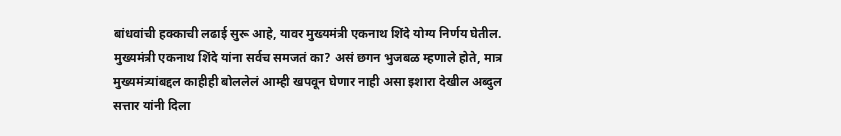बांधवांची हक्काची लढाई सुरू आहे, यावर मुख्यमंत्री एकनाथ शिंदे योग्य निर्णय घेतील. मुख्यमंत्री एकनाथ शिंदे यांना सर्वच समजतं का? असं छगन भुजबळ म्हणाले होते, मात्र मुख्यमंत्र्यांबद्दल काहीही बोललेलं आम्ही खपवून घेणार नाही असा इशारा देखील अब्दुल सत्तार यांनी दिला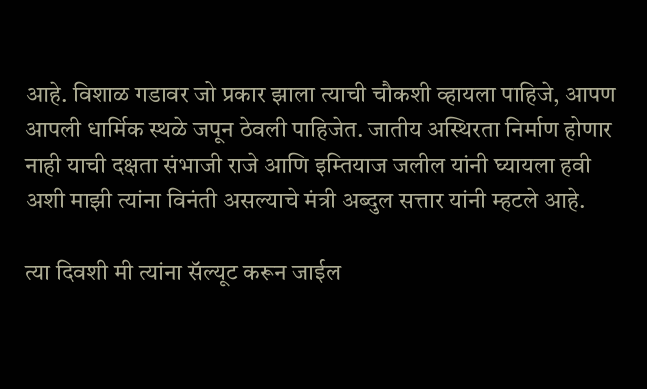आहे. विशाळ गडावर जो प्रकार झाला त्याची चौकशी व्हायला पाहिजे, आपण आपली धार्मिक स्थळे जपून ठेवली पाहिजेत. जातीय अस्थिरता निर्माण होणार नाही याची दक्षता संभाजी राजे आणि इम्तियाज जलील यांनी घ्यायला हवी अशी माझी त्यांना विनंती असल्याचे मंत्री अब्दुल सत्तार यांनी म्हटले आहे.

त्या दिवशी मी त्यांना सॅल्यूट करून जाईल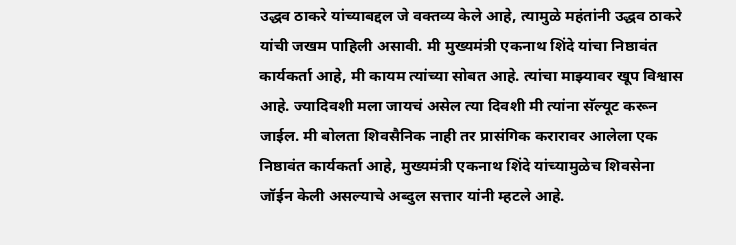उद्धव ठाकरे यांच्याबद्दल जे वक्तव्य केले आहे, त्यामुळे महंतांनी उद्धव ठाकरे यांची जखम पाहिली असावी. मी मुख्यमंत्री एकनाथ शिंदे यांचा निष्ठावंत कार्यकर्ता आहे, मी कायम त्यांच्या सोबत आहे. त्यांचा माझ्यावर खूप विश्वास आहे. ज्यादिवशी मला जायचं असेल त्या दिवशी मी त्यांना सॅल्यूट करून जाईल. मी बोलता शिवसैनिक नाही तर प्रासंगिक करारावर आलेला एक निष्ठावंत कार्यकर्ता आहे, मुख्यमंत्री एकनाथ शिंदे यांच्यामुळेच शिवसेना जॉईन केली असल्याचे अब्दुल सत्तार यांनी म्हटले आहे.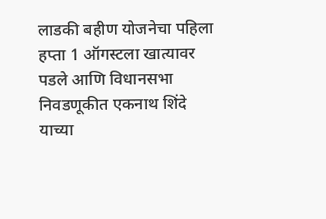लाडकी बहीण योजनेचा पहिला हप्ता 1 ऑगस्टला खात्यावर पडले आणि विधानसभा निवडणूकीत एकनाथ शिंदे याच्या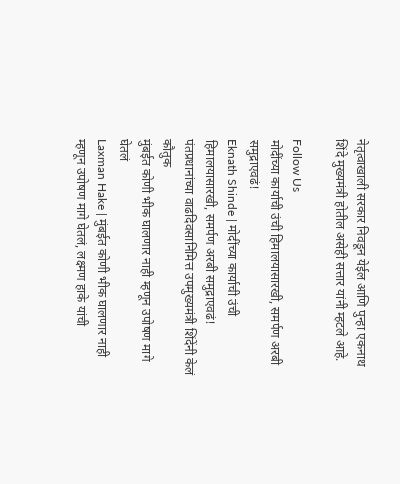नेतृत्वाखाली सरकार निवडून येईल आणि पुन्हा एकनाथ शिंदे मुख्यमंत्री होतील असेही सत्तार यांनी म्हटले आहे.

Follow Us
मोदींच्या कार्याची उंची हिमालयासारखी, समर्पण अरबी समुद्राएवढं!
Eknath Shinde | मोदींच्या कार्याची उंची हिमालयासारखी, समर्पण अरबी समुद्राएवढं! पंतप्रधानांच्या वाढदिवसानिमित्त उपमुख्यमंत्री शिंदेंनी केलं कौतुक
मुंबईत कोणी भीक घालणार नाही म्हणून उपोषण मागे घेतलं
Laxman Hake | मुंबईत कोणी भीक घालणार नाही म्हणून उपोषण मागे घेतलं, लक्ष्मण हाके यांची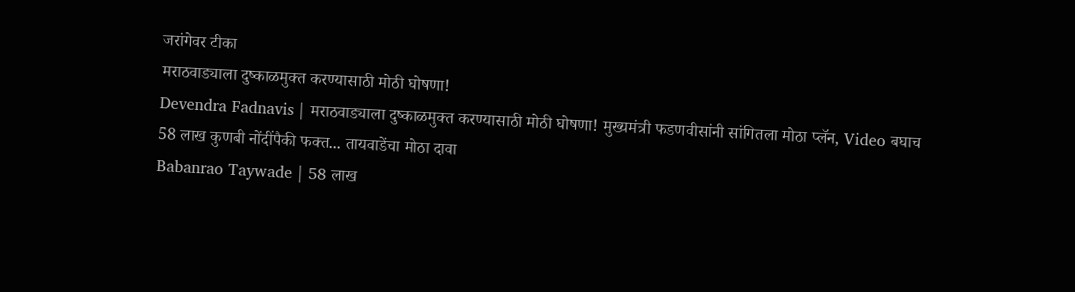जरांगेवर टीका
मराठवाड्याला दुष्काळमुक्त करण्यासाठी मोठी घोषणा!
Devendra Fadnavis | मराठवाड्याला दुष्काळमुक्त करण्यासाठी मोठी घोषणा! मुख्यमंत्री फडणवीसांनी सांगितला मोठा प्लॅन, Video बघाच
58 लाख कुणबी नोंदींपैकी फक्त... तायवाडेंचा मोठा दावा
Babanrao Taywade | 58 लाख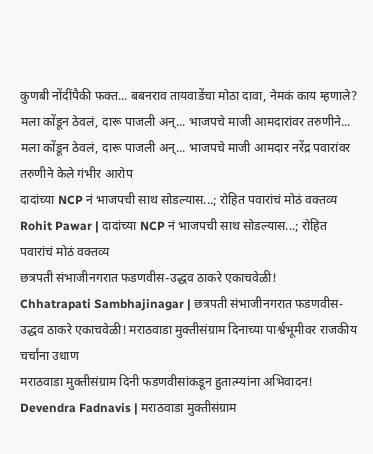कुणबी नोंदींपैकी फक्त... बबनराव तायवाडेंचा मोठा दावा, नेमकं काय म्हणाले?
मला कोंडून ठेवलं, दारू पाजली अन्... भाजपचे माजी आमदारांवर तरुणीने...
मला कोंडून ठेवलं, दारू पाजली अन्... भाजपचे माजी आमदार नरेंद्र पवारांवर तरुणीने केले गंभीर आरोप
दादांच्या NCP नं भाजपची साथ सोडल्यास...; रोहित पवारांचं मोठं वक्तव्य
Rohit Pawar | दादांच्या NCP नं भाजपची साथ सोडल्यास...; रोहित पवारांचं मोठं वक्तव्य
छत्रपती संभाजीनगरात फडणवीस-उद्धव ठाकरे एकाचवेळी!
Chhatrapati Sambhajinagar | छत्रपती संभाजीनगरात फडणवीस-उद्धव ठाकरे एकाचवेळी! मराठवाडा मुक्तीसंग्राम दिनाच्या पार्श्वभूमीवर राजकीय चर्चांना उधाण
मराठवाडा मुक्तीसंग्राम दिनी फडणवीसांकडून हुतात्म्यांना अभिवादन!
Devendra Fadnavis | मराठवाडा मुक्तीसंग्राम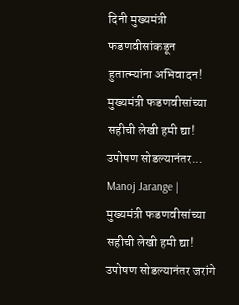दिनी मुख्यमंत्री फडणवीसांकडून हुतात्म्यांना अभिवादन!
मुख्यमंत्री फडणवीसांच्या सहीची लेखी हमी द्या! उपोषण सोडल्यानंतर...
Manoj Jarange | मुख्यमंत्री फडणवीसांच्या सहीची लेखी हमी द्या! उपोषण सोडल्यानंतर जरांगे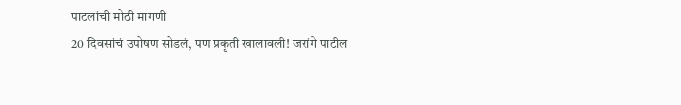पाटलांची मोठी मागणी
20 दिवसांचं उपोषण सोडलं, पण प्रकृती खालावली! जरांगे पाटील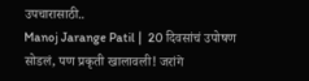उपचारासाठी..
Manoj Jarange Patil |  20 दिवसांचं उपोषण सोडलं, पण प्रकृती खालावली! जरांगे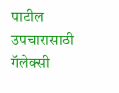पाटील उपचारासाठी गॅलेक्सी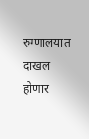रुग्णालयात दाखल होणार